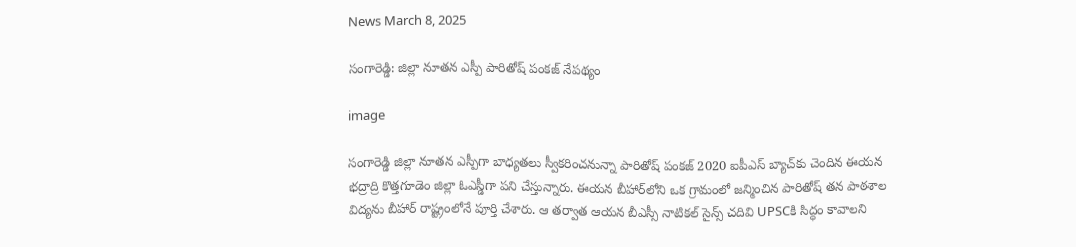News March 8, 2025

సంగారెడ్డి: జిల్లా నూతన ఎస్పీ పారితోష్ పంకజ్ నేపథ్యం

image

సంగారెడ్డి జిల్లా నూతన ఎస్పీగా బాధ్యతలు స్వీకరించనున్నా పారితోష్ పంకజ్ 2020 ఐపీఎస్ బ్యాచ్‌కు చెందిన ఈయన భద్రాద్రి కొత్తగూడెం జిల్లా ఓఎస్డీగా పని చేస్తున్నారు. ఈయన బీహార్‌లోని ఒక గ్రామంలో జన్మించిన పారితోష్ తన పాఠశాల విద్యను బీహార్ రాష్ట్రంలోనే పూర్తి చేశారు. ఆ తర్వాత ఆయన బీఎస్సీ నాటికల్ సైన్స్ చదివి UPSCకి సిద్ధం కావాలని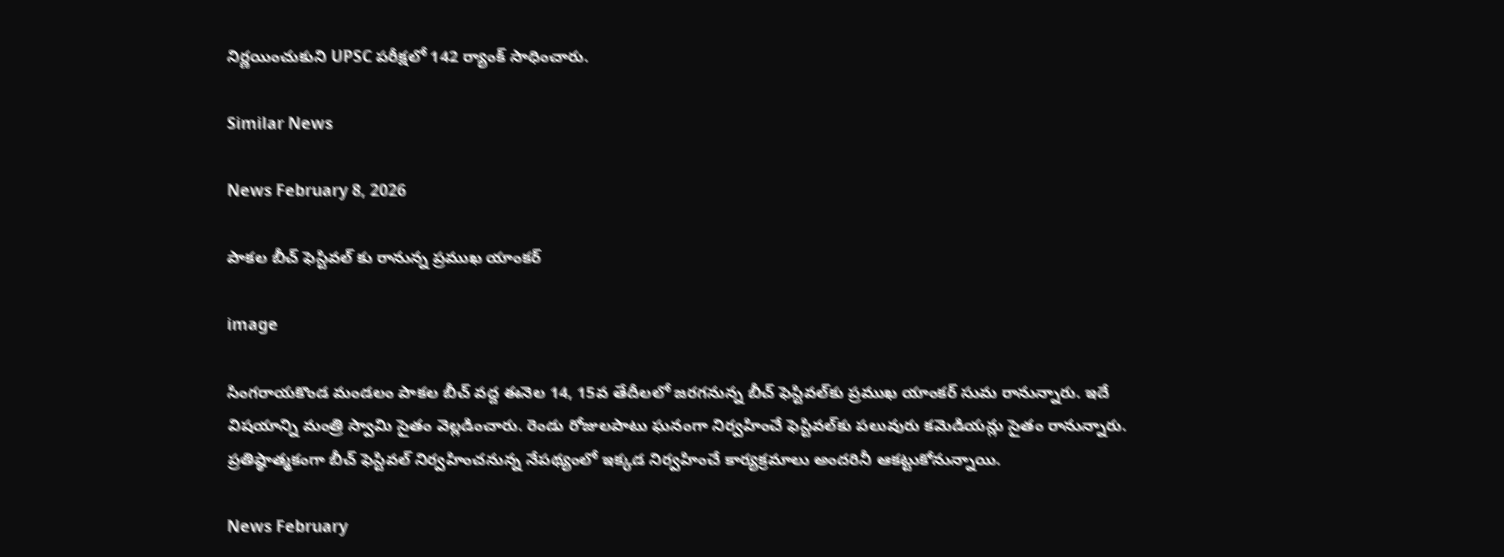నిర్ణయించుకుని UPSC పరీక్షలో 142 ర్యాంక్ సాధించారు.

Similar News

News February 8, 2026

పాకల బీచ్ ఫెస్టివల్‌ కు రానున్న ప్రముఖ యాంకర్

image

సింగరాయకొండ మండలం పాకల బీచ్ వద్ద ఈనెల 14, 15వ తేదీలలో జరగనున్న బీచ్ ఫెస్టివల్‌కు ప్రముఖ యాంకర్ సుమ రానున్నారు. ఇదే విషయాన్ని మంత్రి స్వామి సైతం వెల్లడించారు. రెండు రోజులపాటు ఘనంగా నిర్వహించే ఫెస్టివల్‌కు పలువురు కమెడియన్లు సైతం రానున్నారు. ప్రతిష్ఠాత్మకంగా బీచ్ ఫెస్టివల్ నిర్వహించనున్న నేపథ్యంలో ఇక్కడ నిర్వహించే కార్యక్రమాలు అందరినీ ఆకట్టుకోనున్నాయి.

News February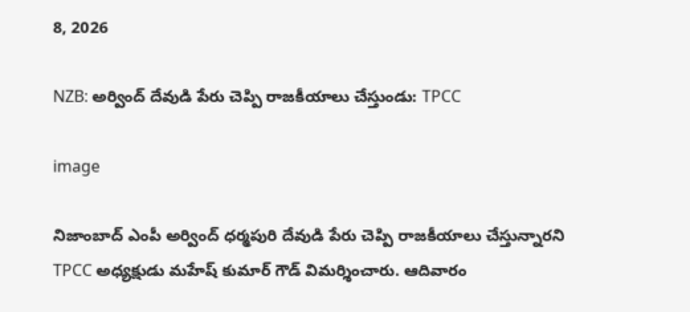8, 2026

NZB: అర్వింద్ దేవుడి పేరు చెప్పి రాజకీయాలు చేస్తుండు: TPCC

image

నిజాంబాద్ ఎంపీ అర్వింద్ ధర్మపురి దేవుడి పేరు చెప్పి రాజకీయాలు చేస్తున్నారని TPCC అధ్యక్షుడు మహేష్ కుమార్ గౌడ్ విమర్శించారు. ఆదివారం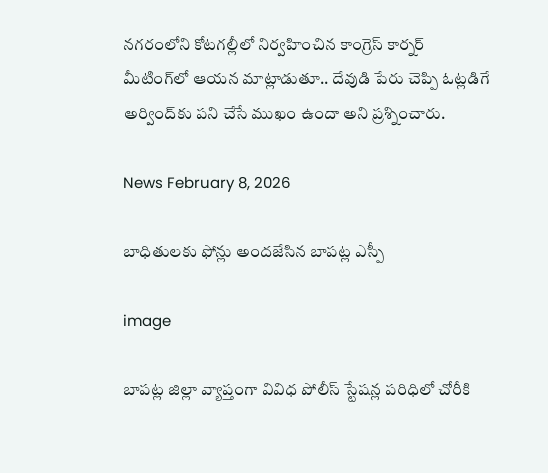నగరంలోని కోటగల్లీలో నిర్వహించిన కాంగ్రెస్ కార్నర్ మీటింగ్‌లో ఆయన మాట్లాడుతూ.. దేవుడి పేరు చెప్పి ఓట్లడిగే అర్వింద్‌కు పని చేసే ముఖం ఉందా అని ప్రశ్నించారు.

News February 8, 2026

బాధితులకు ఫోన్లు అందజేసిన బాపట్ల ఎస్పీ

image

బాపట్ల జిల్లా వ్యాప్తంగా వివిధ పోలీస్ స్టేషన్ల పరిధిలో చోరీకి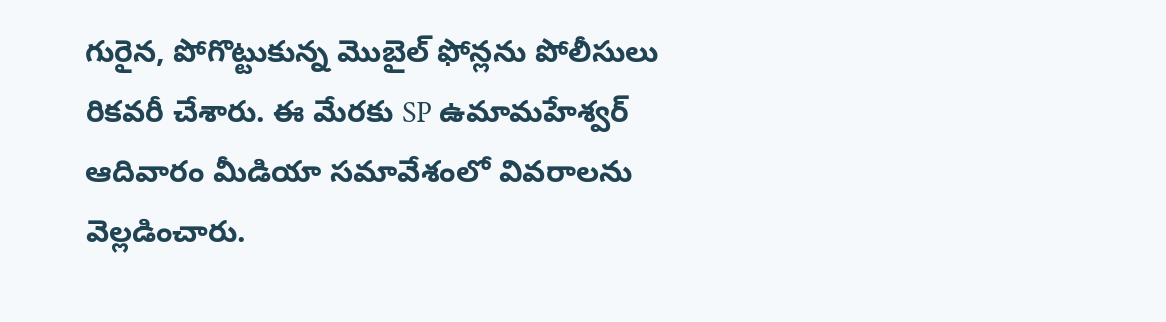గురైన, పోగొట్టుకున్న మొబైల్ ఫోన్లను పోలీసులు రికవరీ చేశారు. ఈ మేరకు SP ఉమామహేశ్వర్ ఆదివారం మీడియా సమావేశంలో వివరాలను వెల్లడించారు.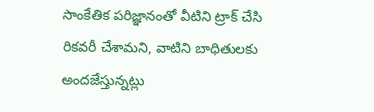సాంకేతిక పరిజ్ఞానంతో వీటిని ట్రాక్ చేసి రికవరీ చేశామని, వాటిని బాధితులకు అందజేస్తున్నట్లు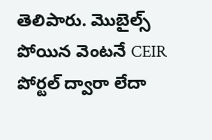తెలిపారు. మొబైల్స్ పోయిన వెంటనే CEIR పోర్టల్ ద్వారా లేదా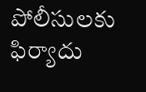పోలీసులకు ఫిర్యాదు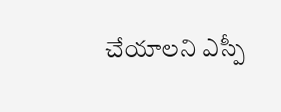చేయాలని ఎస్పీ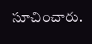సూచించారు.